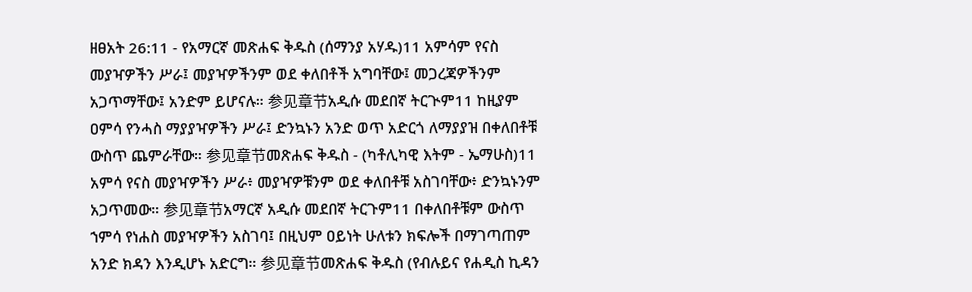ዘፀአት 26:11 - የአማርኛ መጽሐፍ ቅዱስ (ሰማንያ አሃዱ)11 አምሳም የናስ መያዣዎችን ሥራ፤ መያዣዎችንም ወደ ቀለበቶች አግባቸው፤ መጋረጃዎችንም አጋጥማቸው፤ አንድም ይሆናሉ። 参见章节አዲሱ መደበኛ ትርጒም11 ከዚያም ዐምሳ የንሓስ ማያያዣዎችን ሥራ፤ ድንኳኑን አንድ ወጥ አድርጎ ለማያያዝ በቀለበቶቹ ውስጥ ጨምራቸው። 参见章节መጽሐፍ ቅዱስ - (ካቶሊካዊ እትም - ኤማሁስ)11 አምሳ የናስ መያዣዎችን ሥራ፥ መያዣዎቹንም ወደ ቀለበቶቹ አስገባቸው፥ ድንኳኑንም አጋጥመው። 参见章节አማርኛ አዲሱ መደበኛ ትርጉም11 በቀለበቶቹም ውስጥ ኀምሳ የነሐስ መያዣዎችን አስገባ፤ በዚህም ዐይነት ሁለቱን ክፍሎች በማገጣጠም አንድ ክዳን እንዲሆኑ አድርግ። 参见章节መጽሐፍ ቅዱስ (የብሉይና የሐዲስ ኪዳን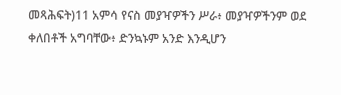መጻሕፍት)11 አምሳ የናስ መያዣዎችን ሥራ፥ መያዣዎችንም ወደ ቀለበቶች አግባቸው፥ ድንኳኑም አንድ እንዲሆን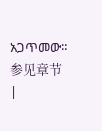አጋጥመው። 参见章节 |